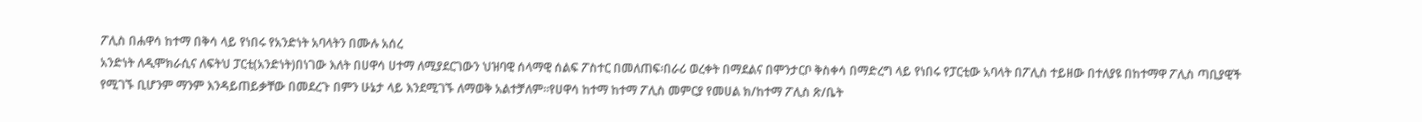ፖሊስ በሐዋሳ ከተማ በቅሳ ላይ የነበሩ የአንድነት አባላትን በሙሉ አሰረ
አንድነት ለዲሞክራሲና ለፍትህ ፓርቲ(አንድነት)በነገው እለት በሀዋሳ ሀተማ ለሚያደርገውን ህዝባዊ ሰላማዊ ሰልፍ ፖስተር በመለጠፍ፡በራሪ ወረቀት በማደልና በሞንታርቦ ቅስቀሳ በማድረግ ላይ የነበሩ የፓርቲው አባላት በፖሊስ ተይዘው በተለያዩ በከተማዋ ፖሊስ ጣቢያዊች የሚገኙ ቢሆንም ማንም እንዳይጠይቃቸው በመደረጉ በምን ሁኔታ ላይ እንደሚገኙ ለማወቅ አልተቻለም፡፡የሀዋሳ ከተማ ከተማ ፖሊስ መምርያ የመሀል ክ/ከተማ ፖሊስ ጽ/ቤት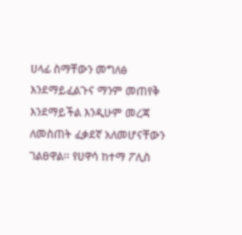ሀላፊ ስማቸውን መግለፅ እንደማይፈልጉና ማንም መጠየቅ እንደማይችል እንዲሁም መረጃ ለመስጠት ፈቃደኛ አለመሆናቸውን ገልፀዋል፡፡ የሀዋሳ ከተማ ፖሊስ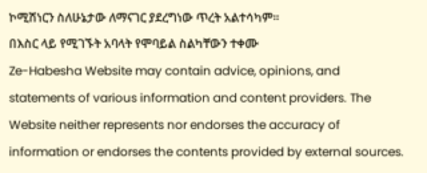ኮሚሽነርን ስለሁኔታው ለማናገር ያደረግነው ጥረት አልተሳካም፡፡
በእስር ላይ የሚገኙት አባላት የሞባይል ስልካቸውን ተቀሙ
Ze-Habesha Website may contain advice, opinions, and statements of various information and content providers. The Website neither represents nor endorses the accuracy of information or endorses the contents provided by external sources.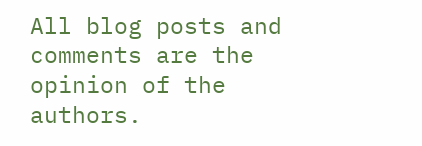All blog posts and comments are the opinion of the authors.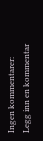Ingen kommentarer:
Legg inn en kommentar